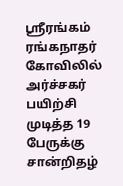ஸ்ரீரங்கம் ரங்கநாதர் கோவிலில் அர்ச்சகர் பயிற்சி முடித்த 19 பேருக்கு சான்றிதழ்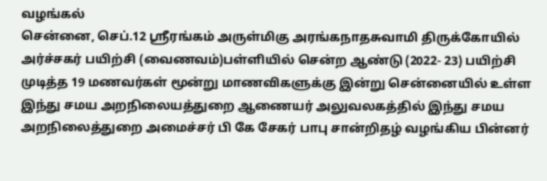வழங்கல்
சென்னை, செப்.12 ஸ்ரீரங்கம் அருள்மிகு அரங்கநாதசுவாமி திருக்கோயில் அர்ச்சகர் பயிற்சி (வைணவம்)பள்ளியில் சென்ற ஆண்டு (2022- 23) பயிற்சி முடித்த 19 மணவர்கள் மூன்று மாணவிகளுக்கு இன்று சென்னையில் உள்ள இந்து சமய அறநிலையத்துறை ஆணையர் அலுவலகத்தில் இந்து சமய அறநிலைத்துறை அமைச்சர் பி கே சேகர் பாபு சான்றிதழ் வழங்கிய பின்னர்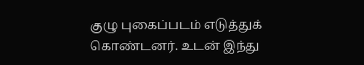குழு புகைப்படம் எடுத்துக் கொண்டனர். உடன் இந்து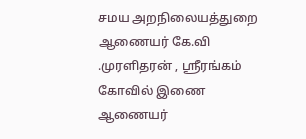சமய அறநிலையத்துறை ஆணையர் கே.வி .முரளிதரன் , ஸ்ரீரங்கம் கோவில் இணை ஆணையர்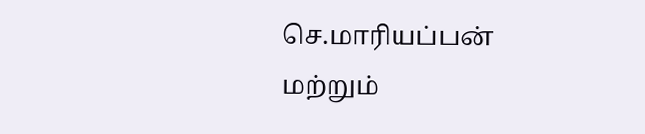செ.மாரியப்பன் மற்றும்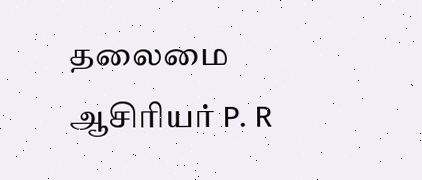தலைமை ஆசிரியர் P. R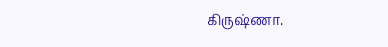கிருஷ்ணா.